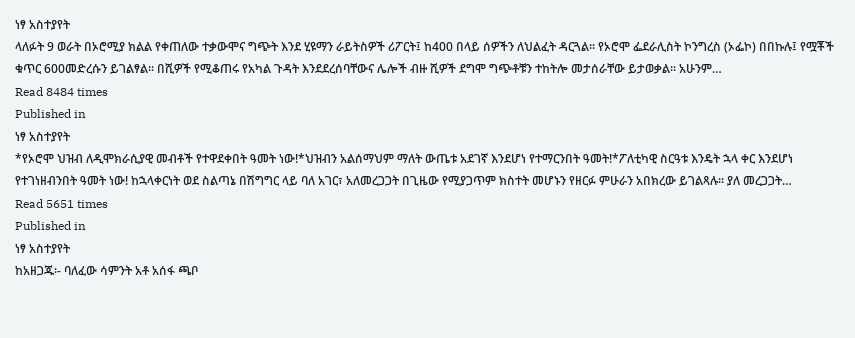ነፃ አስተያየት
ላለፉት 9 ወራት በኦሮሚያ ክልል የቀጠለው ተቃውሞና ግጭት እንደ ሂዩማን ራይትስዎች ሪፖርት፤ ከ400 በላይ ሰዎችን ለህልፈት ዳርጓል፡፡ የኦሮሞ ፌደራሊስት ኮንግረስ (ኦፌኮ) በበኩሉ፤ የሟቾች ቁጥር 600መድረሱን ይገልፃል፡፡ በሺዎች የሚቆጠሩ የአካል ጉዳት እንደደረሰባቸውና ሌሎች ብዙ ሺዎች ደግሞ ግጭቶቹን ተከትሎ መታሰራቸው ይታወቃል፡፡ አሁንም…
Read 8484 times
Published in
ነፃ አስተያየት
*የኦሮሞ ህዝብ ለዲሞክራሲያዊ መብቶች የተዋደቀበት ዓመት ነው!*ህዝብን አልሰማህም ማለት ውጤቱ አደገኛ እንደሆነ የተማርንበት ዓመት!*ፖለቲካዊ ስርዓቱ እንዴት ኋላ ቀር እንደሆነ የተገነዘብንበት ዓመት ነው! ከኋላቀርነት ወደ ስልጣኔ በሽግግር ላይ ባለ አገር፣ አለመረጋጋት በጊዜው የሚያጋጥም ክስተት መሆኑን የዘርፉ ምሁራን አበክረው ይገልጻሉ፡፡ ያለ መረጋጋት…
Read 5651 times
Published in
ነፃ አስተያየት
ከአዘጋጁ፡- ባለፈው ሳምንት አቶ አሰፋ ጫቦ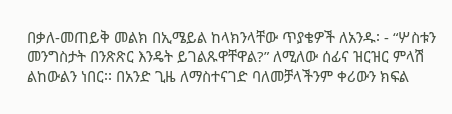በቃለ-መጠይቅ መልክ በኢሜይል ከላክንላቸው ጥያቄዎች ለአንዱ፡ - “ሦስቱን መንግስታት በንጽጽር እንዴት ይገልጹዋቸዋል?” ለሚለው ሰፊና ዝርዝር ምላሽ ልከውልን ነበር፡፡ በአንድ ጊዜ ለማስተናገድ ባለመቻላችንም ቀሪውን ክፍል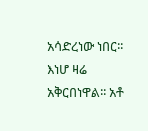አሳድረነው ነበር፡፡ እነሆ ዛሬ አቅርበነዋል፡፡ አቶ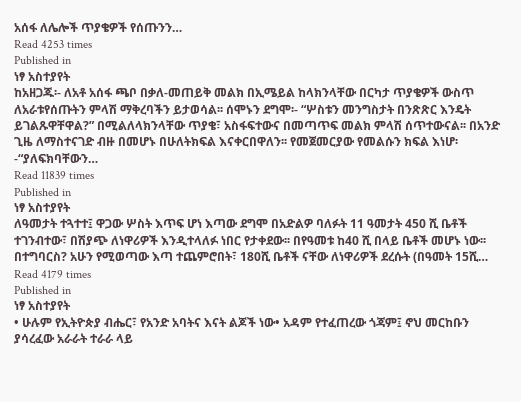አሰፋ ለሌሎች ጥያቄዎች የሰጡንን…
Read 4253 times
Published in
ነፃ አስተያየት
ከአዘጋጁ፡- ለአቶ አሰፋ ጫቦ በቃለ-መጠይቅ መልክ በኢሜይል ከላክንላቸው በርካታ ጥያቄዎች ውስጥ ለአራቱየሰጡትን ምላሽ ማቅረባችን ይታወሳል፡፡ ሰሞኑን ደግሞ፡- “ሦስቱን መንግስታት በንጽጽር እንዴት ይገልጹዋቸዋል?” በሚልለላክንላቸው ጥያቄ፣ አስፋፍተውና በመጣጥፍ መልክ ምላሽ ሰጥተውናል፡፡ በአንድ ጊዜ ለማስተናገድ ብዙ በመሆኑ በሁለትክፍል እናቀርበዋለን፡፡ የመጀመርያው የመልሱን ክፍል እነሆ፡-“ያለፍክባቸውን…
Read 11839 times
Published in
ነፃ አስተያየት
ለዓመታት ተጓተተ፤ ዋጋው ሦስት እጥፍ ሆነ እጣው ደግሞ በአድልዎ ባለፉት 11 ዓመታት 450 ሺ ቤቶች ተገንብተው፣ በሽያጭ ለነዋሪዎች እንዲተላለፉ ነበር የታቀደው፡፡ በየዓመቱ ከ40 ሺ በላይ ቤቶች መሆኑ ነው፡፡ በተግባርስ? አሁን የሚወጣው እጣ ተጨምሮበት፣ 180ሺ ቤቶች ናቸው ለነዋሪዎች ደረሱት (በዓመት 15ሺ…
Read 4179 times
Published in
ነፃ አስተያየት
• ሁሉም የኢትዮጵያ ብሔር፣ የአንድ አባትና እናት ልጆች ነው• አዳም የተፈጠረው ጎጃም፤ ኖህ መርከቡን ያሳረፈው አራራት ተራራ ላይ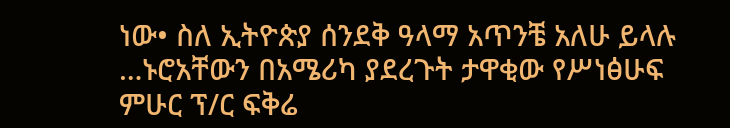ነው• ስለ ኢትዮጵያ ሰንደቅ ዓላማ አጥንቼ አለሁ ይላሉ …ኑሮአቸውን በአሜሪካ ያደረጉት ታዋቂው የሥነፅሁፍ ምሁር ፕ/ር ፍቅሬ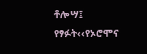ቶሎሣ፤ የፃፉት‹‹የኦሮሞና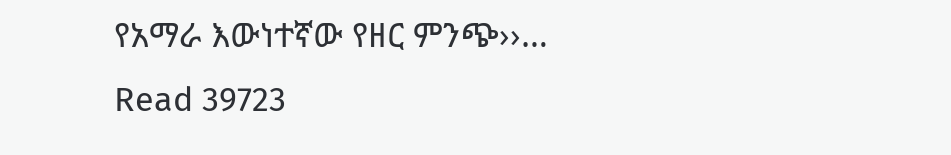የአማራ እውነተኛው የዘር ምንጭ››…
Read 39723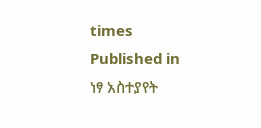times
Published in
ነፃ አስተያየት